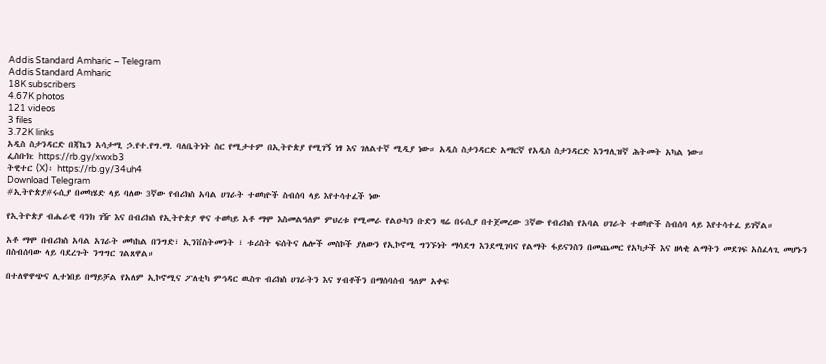Addis Standard Amharic – Telegram
Addis Standard Amharic
18K subscribers
4.67K photos
121 videos
3 files
3.72K links
አዲስ ስታንዳርድ በጃኬን አሳታሚ ኃ.የተ.የግ.ማ. ባለቤትነት ስር የሚታተም በኢትዮጵያ የሚገኝ ነፃ እና ገለልተኛ ሚዲያ ነው። አዲስ ስታንዳርድ አማርኛ የአዲስ ስታንዳርድ እንግሊዝኛ ሕትመት አካል ነው።
ፌስቡክ: https://rb.gy/xwxb3
ትዊተር (X)፡ https://rb.gy/34uh4
Download Telegram
#ኢትዮጵያ#ሩሲያ በመካሄድ ላይ ባለው 3ኛው የብሪክስ አባል ሀገራት ተወካዮች ስብሰባ ላይ እየተሳተፈች ነው

የኢትዮጵያ ብሔራዊ ባንክ ገዥ እና በብሪክስ የኢትዮጵያ ዋና ተወካይ አቶ ማሞ እስመልዓለም ምህረቱ የሚመራ የልዑካን ቡድን ዛሬ በሩሲያ በተጀመረው 3ኛው የብሪክስ የአባል ሀገራት ተወካዮች ስብሰባ ላይ እየተሳተፈ ይገኛል።

አቶ ማሞ በብሪክስ አባል አገራት መካከል በንግድ፣ ኢንቨስትመንት ፣ ቱሪስት ፍሰትና ሌሎች መስኮች ያለውን የኢኮኖሚ ግንኙነት ማሳደግ እንደሚገባና የልማት ፋይናንስን በመጨመር የአካታች እና ዘላቂ ልማትን መደገፍ አስፈላጊ መሆኑን በስብሰባው ላይ ባደረጉት ንግግር ገልጸዋል።

በተለዋዋጭና ሊተነበይ በማይቻል የአለም ኢኮኖሚና ፖለቲካ ምኅዳር ዉስጥ ብሪክስ ሀገራትን እና ሃብቶችን በማሰባሰብ ዓለም አቀፍ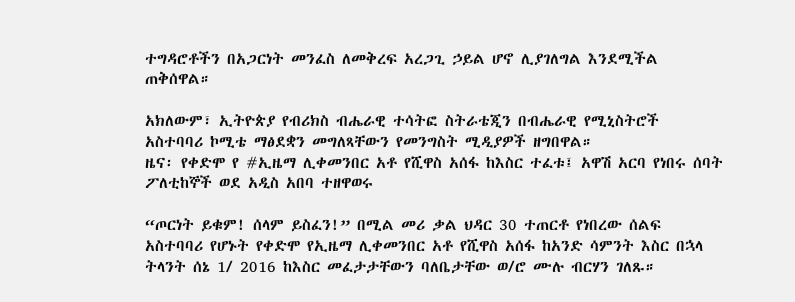ተግዳሮቶችን በአጋርነት መንፈስ ለመቅረፍ አረጋጊ ኃይል ሆኖ ሊያገለግል እንደሚችል ጠቅሰዋል።

አክለውም፣ ኢትዮጵያ የብሪክስ ብሔራዊ ተሳትፎ ስትራቴጂን በብሔራዊ የሚኒስትሮች አስተባባሪ ኮሚቴ ማፅደቋን መግለጻቸውን የመንግስት ሚዲያዎች ዘግበዋል።
ዜና፡ የቀድሞ የ #ኢዜማ ሊቀመንበር አቶ የሺዋስ አሰፋ ከእስር ተፈቱ፤ አዋሽ አርባ የነበሩ ሰባት ፖለቲከኞች ወደ አዲስ አበባ ተዘዋወሩ

“ጦርነት ይቁም! ሰላም ይስፈን!” በሚል መሪ ቃል ህዳር 30 ተጠርቶ የነበረው ሰልፍ አስተባባሪ የሆኑት የቀድሞ የኢዜማ ሊቀመንበር አቶ የሺዋስ አሰፋ ከአንድ ሳምንት እስር በኋላ ትላንት ሰኔ 1/ 2016 ከእስር መፈታታቸውን ባለቤታቸው ወ/ሮ ሙሉ ብርሃን ገለጹ።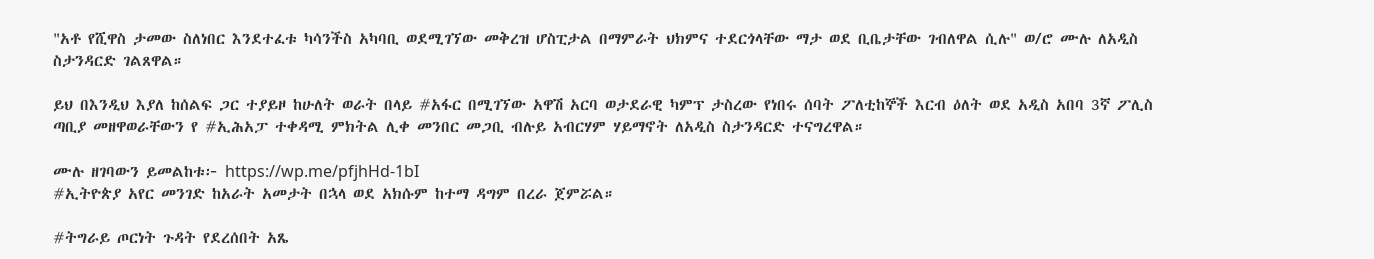"አቶ የሺዋስ ታመው ስለነበር እንደተፈቱ ካሳንችስ አካባቢ ወደሚገኘው መቅረዝ ሆስፒታል በማምራት ህክምና ተደርጎላቸው ማታ ወደ ቢቤታቸው ገብለዋል ሲሉ" ወ/ሮ ሙሉ ለአዲስ ስታንዳርድ ገልጸዋል።

ይህ በእንዲህ እያለ ከሰልፍ ጋር ተያይዞ ከሁለት ወራት በላይ #አፋር በሚገኘው አዋሽ አርባ ወታደራዊ ካምፕ ታስረው የነበሩ ሰባት ፖለቲከኞች እርብ ዕለት ወደ አዲስ አበባ 3ኛ ፖሊስ ጣቢያ መዘዋወራቸውን የ #ኢሕአፓ ተቀዳሚ ምክትል ሊቀ መንበር መጋቢ ብሉይ አብርሃም ሃይማኖት ለአዲስ ስታንዳርድ ተናግረዋል።

ሙሉ ዘገባውን ይመልከቱ፦ https://wp.me/pfjhHd-1bI
#ኢትዮጵያ አየር መንገድ ከአራት አመታት በኋላ ወደ አክሱም ከተማ ዳግም በረራ ጀምሯል።

#ትግራይ ጦርነት ጉዳት የደረሰበት አጼ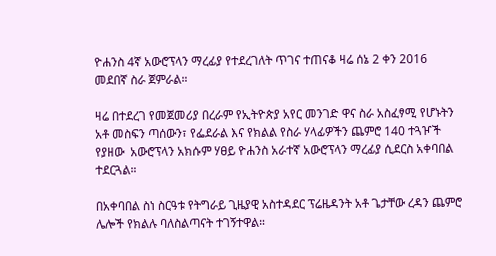ዮሐንስ 4ኛ አውሮፕላን ማረፊያ የተደረገለት ጥገና ተጠናቆ ዛሬ ሰኔ 2 ቀን 2016 መደበኛ ስራ ጀምራል።

ዛሬ በተደረገ የመጀመሪያ በረራም የኢትዮጵያ አየር መንገድ ዋና ስራ አስፈፃሚ የሆኑትን አቶ መስፍን ጣሰውን፣ የፌደራል እና የክልል የስራ ሃላፊዎችን ጨምሮ 140 ተጓዦች የያዘው  አውሮፕላን አክሱም ሃፀይ ዮሐንስ አራተኛ አውሮፕላን ማረፊያ ሲደርስ አቀባበል ተደርጓል።

በአቀባበል ስነ ስርዓቱ የትግራይ ጊዜያዊ አስተዳደር ፕሬዜዳንት አቶ ጌታቸው ረዳን ጨምሮ ሌሎች የክልሉ ባለስልጣናት ተገኝተዋል።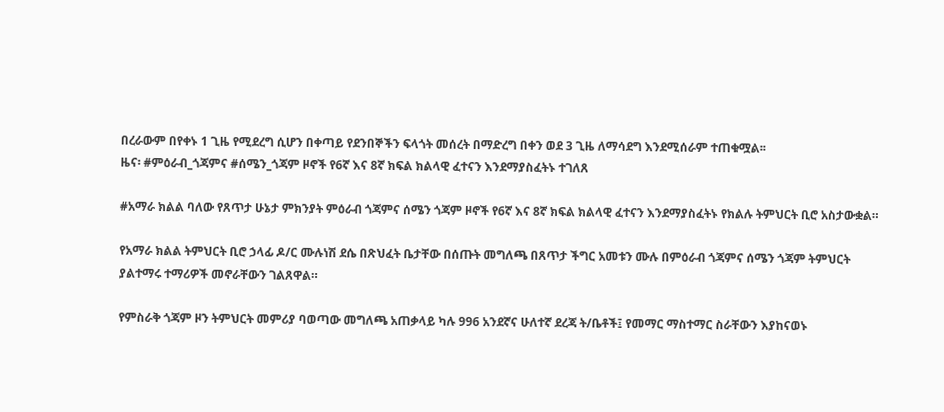በረራውም በየቀኑ 1 ጊዜ የሚደረግ ሲሆን በቀጣይ የደንበኞችን ፍላጎት መሰረት በማድረግ በቀን ወደ 3 ጊዜ ለማሳደግ እንደሚሰራም ተጠቁሟል፡፡
ዜና፡ #ምዕራብ_ጎጃምና #ሰሜን_ጎጃም ዞኖች የ6ኛ እና 8ኛ ክፍል ክልላዊ ፈተናን እንደማያስፈትኑ ተገለጸ

#አማራ ክልል ባለው የጸጥታ ሁኔታ ምክንያት ምዕራብ ጎጃምና ሰሜን ጎጃም ዞኖች የ6ኛ እና 8ኛ ክፍል ክልላዊ ፈተናን እንደማያስፈትኑ የክልሉ ትምህርት ቢሮ አስታውቋል።

የአማራ ክልል ትምህርት ቢሮ ኃላፊ ዶ/ር ሙሉነሽ ደሴ በጽህፈት ቤታቸው በሰጡት መግለጫ በጸጥታ ችግር አመቱን ሙሉ በምዕራብ ጎጃምና ሰሜን ጎጃም ትምህርት ያልተማሩ ተማሪዎች መኖራቸውን ገልጸዋል።

የምስራቅ ጎጃም ዞን ትምህርት መምሪያ ባወጣው መግለጫ አጠቃላይ ካሉ 996 አንደኛና ሁለተኛ ደረጃ ት/ቤቶች፤ የመማር ማስተማር ስራቸውን እያከናወኑ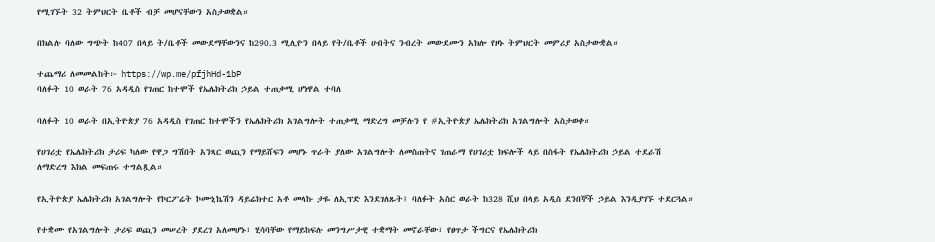የሚገኙት 32 ትምህርት ቤቶች ብቻ መሆናቸውን አስታወቋል።

በክልሉ ባለው ግጭት ከ407 በላይ ት/ቤቶች መውደማቸውንና ከ290.3 ሚሊዮን በላይ የት/ቤቶች ሀብትና ንብረት መውደሙን አክሎ የዞኑ ትምህርት መምሪያ አስታውቋል።

ተጨማሪ ለመመልከት፦ https://wp.me/pfjhHd-1bP
ባለፉት 10 ወራት 76 አዳዲስ የገጠር ከተሞች የኤሌክትሪክ ኃይል ተጠቃሚ ሆነዋል ተባለ

ባለፉት 10 ወራት በኢትዮጵያ 76 አዳዲስ የገጠር ከተሞችን የኤሌክትሪክ አገልግሎት ተጠቃሚ ማድረግ መቻሉን የ #ኢትዮጵያ ኤሌክትሪክ አገልግሎት አስታወቀ።

የሀገሪቷ የኤሌክትሪክ ታሪፍ ካለው የዋጋ ግሽበት አንጻር ወጪን የማይሸፍን መሆኑ ጥራት ያለው አገልግሎት ለመስጠትና ገጠራማ የሀገሪቷ ክፍሎች ላይ በስፋት የኤሌክትሪክ ኃይል ተደራሽ ለማድረግ እክል መፍጠሩ ተግልጿል።

የኢትዮጵያ ኤሌክትሪክ አገልግሎት የኮርፖሬት ኮሙኒኬሽን ዳይሬክተር አቶ መላኩ ታዬ ለኢፕድ እንደገለጹት፤ ባለፉት አስር ወራት ከ328 ሺህ በላይ አዲስ ደንበኞች ኃይል እንዲያገኙ ተደርጓል።

የተቋሙ የአገልግሎት ታሪፍ ወጪን መሠረት ያደረገ አለመሆኑ፣ ሂሳባቸው የማይከፍሉ መንግሥታዊ ተቋማት መኖራቸው፣ የፀጥታ ችግርና የኤሌክትሪክ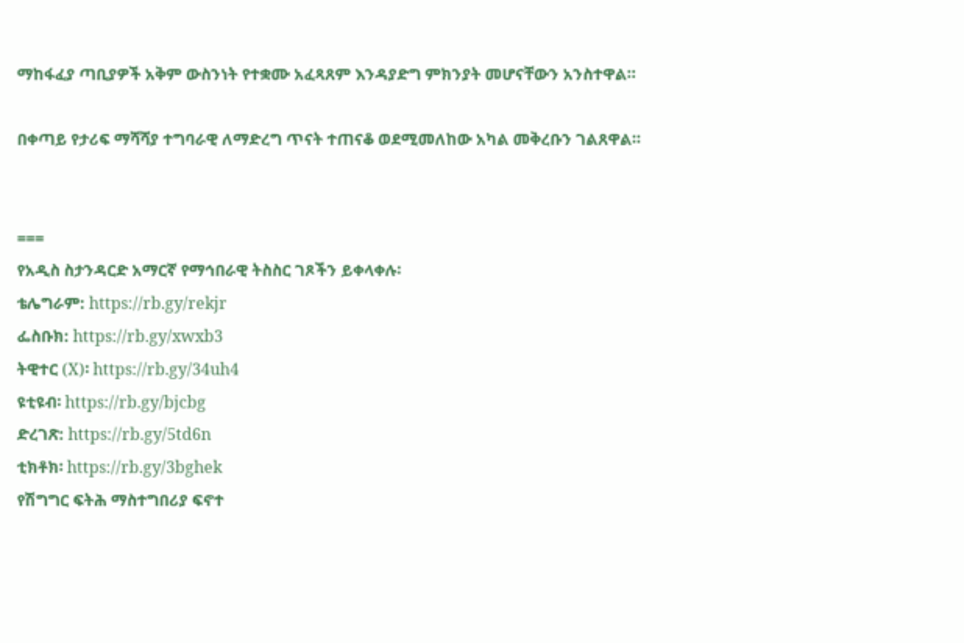ማከፋፈያ ጣቢያዎች አቅም ውስንነት የተቋሙ አፈጻጸም እንዳያድግ ምክንያት መሆናቸውን አንስተዋል።

በቀጣይ የታሪፍ ማሻሻያ ተግባራዊ ለማድረግ ጥናት ተጠናቆ ወደሚመለከው አካል መቅረቡን ገልጸዋል።


===
የአዲስ ስታንዳርድ አማርኛ የማኅበራዊ ትስስር ገጾችን ይቀላቀሉ፡
ቴሌግራም: https://rb.gy/rekjr
ፌስቡክ: https://rb.gy/xwxb3
ትዊተር (X)፡ https://rb.gy/34uh4
ዩቲዩብ፡ https://rb.gy/bjcbg
ድረገጽ: https://rb.gy/5td6n
ቲክቶክ፡ https://rb.gy/3bghek
የሽግግር ፍትሕ ማስተግበሪያ ፍኖተ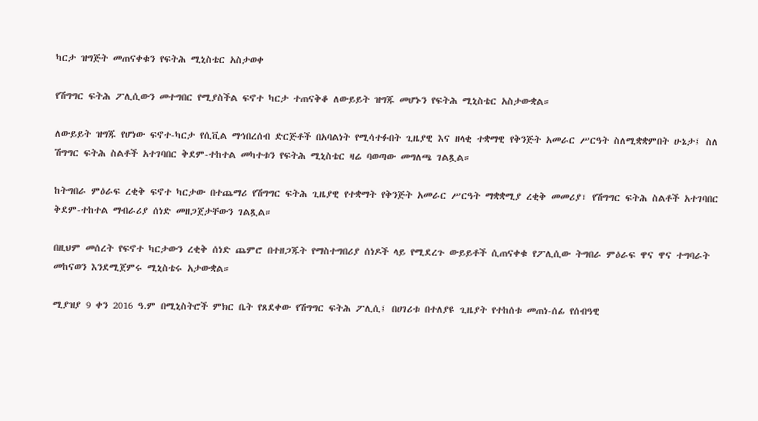ካርታ ዝግጅት መጠናቀቁን የፍትሕ ሚኒስቴር አስታወቀ

የሽግግር ፍትሕ ፖሊሲውን መተግበር የሚያስችል ፍኖተ ካርታ ተጠናቅቆ ለውይይት ዝግጁ መሆኑን የፍትሕ ሚኒስቴር አስታውቋል።

ለውይይት ዝግጁ የሆነው ፍኖተ-ካርታ የሲቪል ማኅበረሰብ ድርጅቶች በአባልነት የሚሳተፉበት ጊዜያዊ እና ዘላቂ ተቋማዊ የቅንጅት አመራር ሥርዓት ስለሚቋቋምበት ሁኔታ፤ ስለ ሽግግር ፍትሕ ስልቶች አተገባበር ቅደም-ተከተል መካተቱን የፍትሕ ሚኒስቴር ዛሬ ባወጣው መግለጫ ገልጿል።

ከትግበራ ምዕራፍ ረቂቅ ፍኖተ ካርታው በተጨማሪ የሽግግር ፍትሕ ጊዜያዊ የተቋማት የቅንጅት አመራር ሥርዓት ማቋቋሚያ ረቂቅ መመሪያ፣ የሽግግር ፍትሕ ስልቶች አተገባበር ቅደም-ተከተል ማብራሪያ ሰነድ መዘጋጀታቸውን ገልጿል።

በዚህም መሰረት የፍኖተ ካርታውን ረቂቅ ሰነድ ጨምሮ በተዘጋጁት የማስተግበሪያ ሰነዶች ላይ የሚደረጉ ውይይቶች ሲጠናቀቁ የፖሊሲው ትግበራ ምዕራፍ ዋና ዋና ተግባራት መከናወን እንደሚጀምሩ ሚኒስቴሩ አታውቋል።

ሚያዝያ 9 ቀን 2016 ዓ.ም በሚኒስትሮች ምክር ቤት የጸደቀው የሽግግር ፍትሕ ፖሊሲ፤ በሀገሪቱ በተለያዩ ጊዜያት የተከሰቱ መጠነ-ሰፊ የሰብዓዊ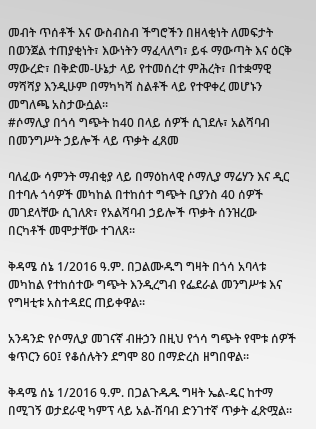መብት ጥሰቶች እና ውስብስብ ችግሮችን በዘላቂነት ለመፍታት በወንጀል ተጠያቂነት፣ እውነትን ማፈላለግ፣ ይፋ ማውጣት እና ዕርቅ ማውረድ፣ በቅድመ-ሁኔታ ላይ የተመሰረተ ምሕረት፣ በተቋማዊ ማሻሻያ እንዲሁም በማካካሻ ስልቶች ላይ የተዋቀረ መሆኑን መግለጫ አስታውሷል።
#ሶማሊያ በጎሳ ግጭት ከ40 በላይ ሰዎች ሲገደሉ፣ አልሻባብ በመንግሥት ኃይሎች ላይ ጥቃት ፈጸመ

ባለፈው ሳምንት ማብቂያ ላይ በማዕከላዊ ሶማሊያ ማሬሃን እና ዲር በተባሉ ጎሳዎች መካከል በተከሰተ ግጭት ቢያንስ 40 ሰዎች መገደላቸው ሲገለጽ፣ የአልሻባብ ኃይሎች ጥቃት ሰንዝረው በርካቶች መሞታቸው ተገለጸ።

ቅዳሜ ሰኔ 1/2016 ዓ.ም. በጋልሙዱግ ግዛት በጎሳ አባላቱ መካከል የተከሰተው ግጭት እንዲረግብ የፌደራል መንግሥቱ እና የግዛቲቱ አስተዳደር ጠይቀዋል።

አንዳንድ የሶማሊያ መገናኛ ብዙኃን በዚህ የጎሳ ግጭት የሞቱ ሰዎች ቁጥርን 60፤ የቆሰሉትን ደግሞ 80 በማድረስ ዘግበዋል።

ቅዳሜ ሰኔ 1/2016 ዓ.ም. በጋልጉዱዱ ግዛት ኤል-ዴር ከተማ በሚገኝ ወታደራዊ ካምፕ ላይ አል-ሸባብ ድንገተኛ ጥቃት ፈጽሟል።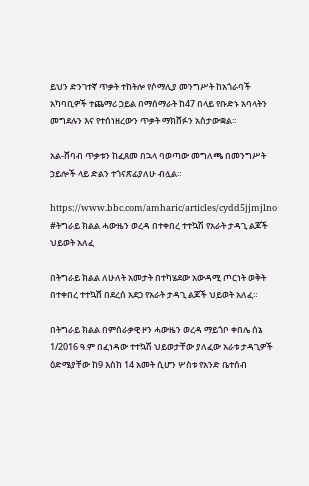ይህን ድንገተኛ ጥቃት ተከትሎ የሶማሊያ መንግሥት ከአጎራባች አካባቢዎች ተጨማሪ ኃይል በማሰማራት ከ47 በላይ የቡድኑ አባላትን መግደሉን እና የተሰነዘረውን ጥቃት ማክሸፉን አስታውቋል።

አል-ሸባብ ጥቃቱን ከፈጸመ በኋላ ባወጣው መግለጫ በመንግሥት ኃይሎች ላይ ድልን ተጎናጽፊያለሁ ብሏል።

https://www.bbc.com/amharic/articles/cydd5jjmjlno
#ትግራይ ክልል ሓውዜን ወረዳ በተቀበረ ተተኳሽ የአራት ታዳጊ ልጆች ህይወት አለፈ

በትግራይ ክልል ለሁለት አመታት በተካሄደው አውዳሚ ጦርነት ወቅት በተቀበረ ተተኳሸ በደረሰ አደጋ የአራት ታዳጊ ልጆች ህይወት አለፈ።

በትግራይ ክልል በምሰራቃዊ ዞን ሓውዜን ወረዳ ማይጎቦ ቀበሌ ሰኔ 1/2016 ዓ.ም በፈነዳው ተተኳሽ ህይወታቸው ያለፈው አራቱ ታዳጊዎች ዕድሜያቸው ከ9 እስከ 14 አመት ሲሆን ሦስቱ የአንድ ቤተሰብ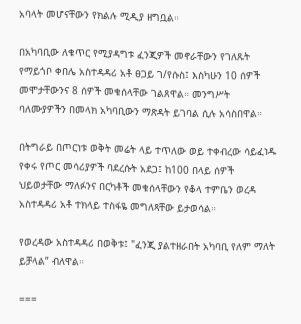አባላት መሆናቸውን የክልሉ ሚዲያ ዘግቧል።

በአካባቢው ለቁጥር የሚያዳግቱ ፈንጂዎች መኖራቸውን የገለጹት የማይጎቦ ቀበሌ አስተዳዳሪ አቶ ፀጋይ ገ/የሱስ፤ እስካሁን 10 ሰዎች መሞታቸውንና 8 ሰዎች መቁሰላቸው ገልጸዋል። መንግሥት ባለሙያዎችን በመላክ አካባቢውን ማጽዳት ይገባል ሲሉ አሳስበዋል።

በትግራይ በጦርነቱ ወቅት መሬት ላይ ተጥለው ወይ ተቀብረው ሳይፈነዱ የቀሩ የጦር መሳሪያዎች ባደረሱት አደጋ፤ ከ100 በላይ ሰዎች ህይወታቸው ማለፉንና በርካቶች መቁሰላቸውን የቆላ ተምቤን ወረዳ አስተዳዳሪ አቶ ተክላይ ተስፋዬ መግለጻቸው ይታወሳል።

የወረዳው አስተዳዳሪ በወቅቱ፤ "ፈንጂ ያልተዘራበት አካባቢ የለም ማለት ይቻላል” ብለዋል።

===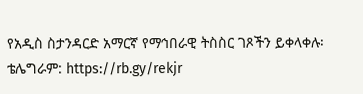የአዲስ ስታንዳርድ አማርኛ የማኅበራዊ ትስስር ገጾችን ይቀላቀሉ፡
ቴሌግራም: https://rb.gy/rekjr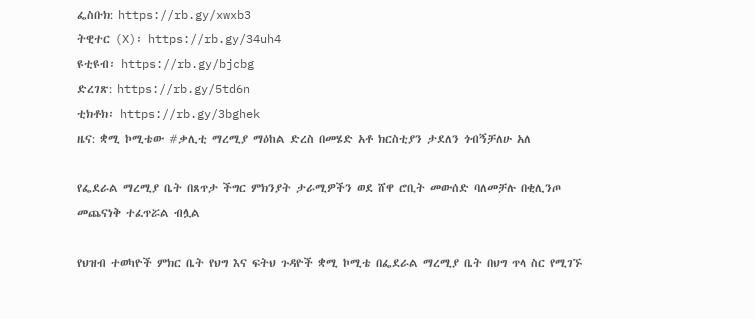ፌስቡክ: https://rb.gy/xwxb3
ትዊተር (X)፡ https://rb.gy/34uh4
ዩቲዩብ፡ https://rb.gy/bjcbg
ድረገጽ: https://rb.gy/5td6n
ቲክቶክ፡ https://rb.gy/3bghek
ዜና: ቋሚ ኮሚቴው #ቃሊቲ ማረሚያ ማዕከል ድረስ በመሄድ አቶ ክርስቲያን ታደለን ጎብኝቻለሁ አለ

የፌደራል ማረሚያ ቤት በጸጥታ ችግር ምክንያት ታራሚዎችን ወደ ሸዋ ሮቢት መውሰድ ባለመቻሉ በቂሊንጦ መጨናነቅ ተፈጥሯል ብሏል

የህዝብ ተወካዮች ምክር ቤት የህግ እና ፍትህ ጉዳዮች ቋሚ ኮሚቴ በፌደራል ማረሚያ ቤት በህግ ጥላ ስር የሚገኙ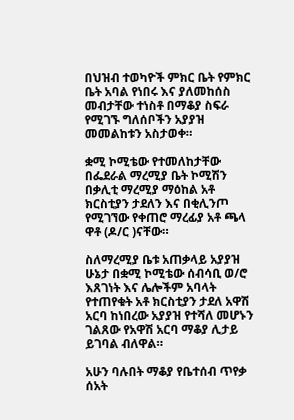በህዝብ ተወካዮች ምክር ቤት የምክር ቤት አባል የነበሩ እና ያለመከሰስ መብታቸው ተነስቶ በማቆያ ስፍራ የሚገኙ ግለሰቦችን አያያዝ መመልከቱን አስታወቀ።

ቋሚ ኮሚቴው የተመለከታቸው በፌደራል ማረሚያ ቤት ኮሚሽን በቃሊቲ ማረሚያ ማዕከል አቶ ክርስቲያን ታደለን እና በቂሊንጦ የሚገኘው የቀጠሮ ማረፊያ አቶ ጫላ ዋቶ (ዶ/ር )ናቸው።

ስለማረሚያ ቤቱ አጠቃላይ አያያዝ ሁኔታ በቋሚ ኮሚቴው ሰብሳቢ ወ/ሮ እጸገነት እና ሌሎችም አባላት የተጠየቁት አቶ ክርስቲያን ታደለ አዋሽ አርባ ከነበረው አያያዝ የተሻለ መሆኑን ገልጸው የአዋሽ አርባ ማቆያ ሊታይ ይገባል ብለዋል።

አሁን ባሉበት ማቆያ የቤተሰብ ጥየቃ ሰአት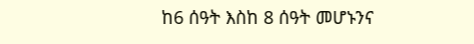ከ6 ሰዓት እስከ 8 ሰዓት መሆኑንና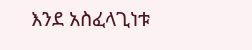እንደ አስፈላጊነቱ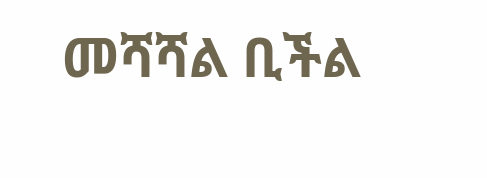መሻሻል ቢችል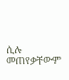ሲሉ መጠየቃቸውም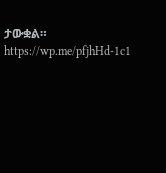ታውቋል።
https://wp.me/pfjhHd-1c1